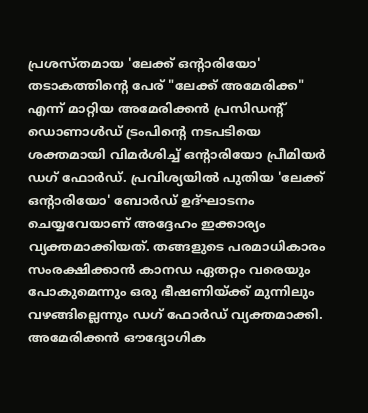പ്രശസ്തമായ 'ലേക്ക് ഒൻ്റാരിയോ' തടാകത്തിൻ്റെ പേര് "ലേക്ക് അമേരിക്ക" എന്ന് മാറ്റിയ അമേരിക്കൻ പ്രസിഡൻ്റ് ഡൊണാൾഡ് ട്രംപിൻ്റെ നടപടിയെ ശക്തമായി വിമർശിച്ച് ഒൻ്റാരിയോ പ്രീമിയർ ഡഗ് ഫോർഡ്. പ്രവിശ്യയിൽ പുതിയ 'ലേക്ക് ഒൻ്റാരിയോ' ബോർഡ് ഉദ്ഘാടനം ചെയ്യവേയാണ് അദ്ദേഹം ഇക്കാര്യം വ്യക്തമാക്കിയത്. തങ്ങളുടെ പരമാധികാരം സംരക്ഷിക്കാൻ കാനഡ ഏതറ്റം വരെയും പോകുമെന്നും ഒരു ഭീഷണിയ്ക്ക് മുന്നിലും വഴങ്ങില്ലെന്നും ഡഗ് ഫോർഡ് വ്യക്തമാക്കി.
അമേരിക്കൻ ഔദ്യോഗിക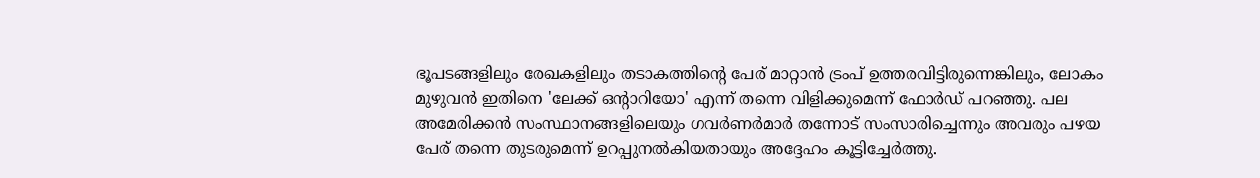ഭൂപടങ്ങളിലും രേഖകളിലും തടാകത്തിന്റെ പേര് മാറ്റാൻ ട്രംപ് ഉത്തരവിട്ടിരുന്നെങ്കിലും, ലോകം മുഴുവൻ ഇതിനെ 'ലേക്ക് ഒന്റാറിയോ' എന്ന് തന്നെ വിളിക്കുമെന്ന് ഫോർഡ് പറഞ്ഞു. പല അമേരിക്കൻ സംസ്ഥാനങ്ങളിലെയും ഗവർണർമാർ തന്നോട് സംസാരിച്ചെന്നും അവരും പഴയ പേര് തന്നെ തുടരുമെന്ന് ഉറപ്പുനൽകിയതായും അദ്ദേഹം കൂട്ടിച്ചേർത്തു.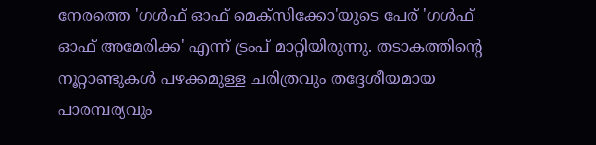നേരത്തെ 'ഗൾഫ് ഓഫ് മെക്സിക്കോ'യുടെ പേര് 'ഗൾഫ് ഓഫ് അമേരിക്ക' എന്ന് ട്രംപ് മാറ്റിയിരുന്നു. തടാകത്തിൻ്റെ നൂറ്റാണ്ടുകൾ പഴക്കമുള്ള ചരിത്രവും തദ്ദേശീയമായ പാരമ്പര്യവും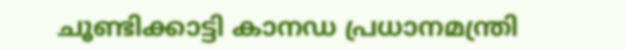ചൂണ്ടിക്കാട്ടി കാനഡ പ്രധാനമന്ത്രി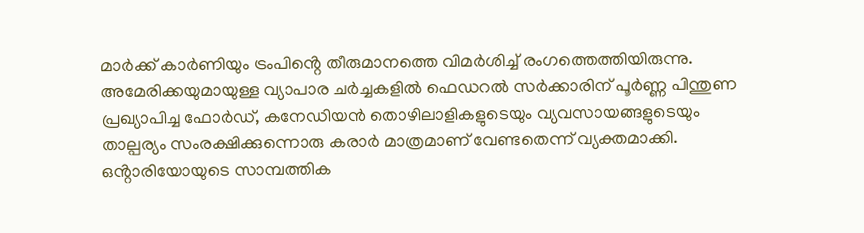മാർക്ക് കാർണിയും ട്രംപിൻ്റെ തീരുമാനത്തെ വിമർശിച്ച് രംഗത്തെത്തിയിരുന്നു.
അമേരിക്കയുമായുള്ള വ്യാപാര ചർച്ചകളിൽ ഫെഡറൽ സർക്കാരിന് പൂർണ്ണ പിന്തുണ പ്രഖ്യാപിച്ച ഫോർഡ്, കനേഡിയൻ തൊഴിലാളികളുടെയും വ്യവസായങ്ങളുടെയും താല്പര്യം സംരക്ഷിക്കുന്നൊരു കരാർ മാത്രമാണ് വേണ്ടതെന്ന് വ്യക്തമാക്കി. ഒൻ്റാരിയോയുടെ സാമ്പത്തിക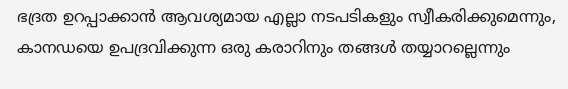ഭദ്രത ഉറപ്പാക്കാൻ ആവശ്യമായ എല്ലാ നടപടികളും സ്വീകരിക്കുമെന്നും, കാനഡയെ ഉപദ്രവിക്കുന്ന ഒരു കരാറിനും തങ്ങൾ തയ്യാറല്ലെന്നും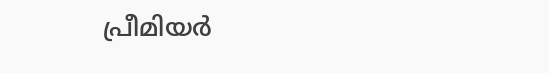പ്രീമിയർ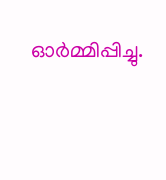ഓർമ്മിപ്പിച്ചു.